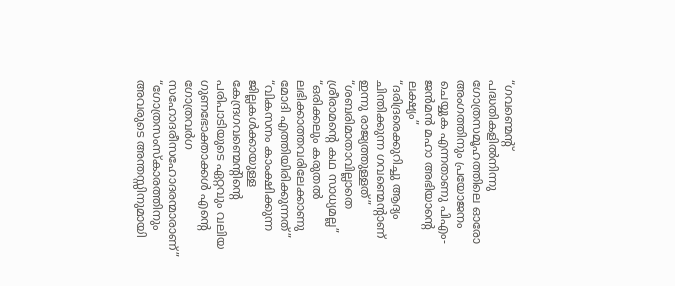“ഗവണ്മെന്റ് പദ്ധതികളിൽനിന്നു ഗോത്രസമൂഹത്തിലെ ഓരോ അംഗത്തിനും പ്രയോജനം ചെയ്യുക എന്നതാണു പിഎം-ജൻമൻ മഹാ അഭിയാന്റെ ലക്ഷ്യം”
“ദരിദ്രരെക്കുറിച്ചു ആദ്യം ചിന്തിക്കുന്ന ഗവണ്മെന്റാണ് ഇന്നു രാജ്യത്തുള്ളത്”
“ശബരിമാതാവില്ലാതെ ശ്രീരാമന്റെ കഥ സാധ്യമല്ല”
“ഒരിക്കലും കരുതൽ ലഭിക്കാത്തവരിലേക്കാണു മോദി എത്തിയിരിക്കുന്നത്”
“വികസനം കാംക്ഷിക്കുന്ന ജില്ലകൾക്കായുള്ള കേന്ദ്രഗവണ്മെന്റിന്റെ പരിപാടിയുടെ ഏറ്റവും വലിയ ഗുണഭോക്താക്കൾ എന്റെ ഗോത്രവർഗ സഹോദരീസഹോദരന്മാരാണ്”
“ഗോത്രസംസ്കാരത്തിനും അവരുടെ അന്തസ്സിനുമായി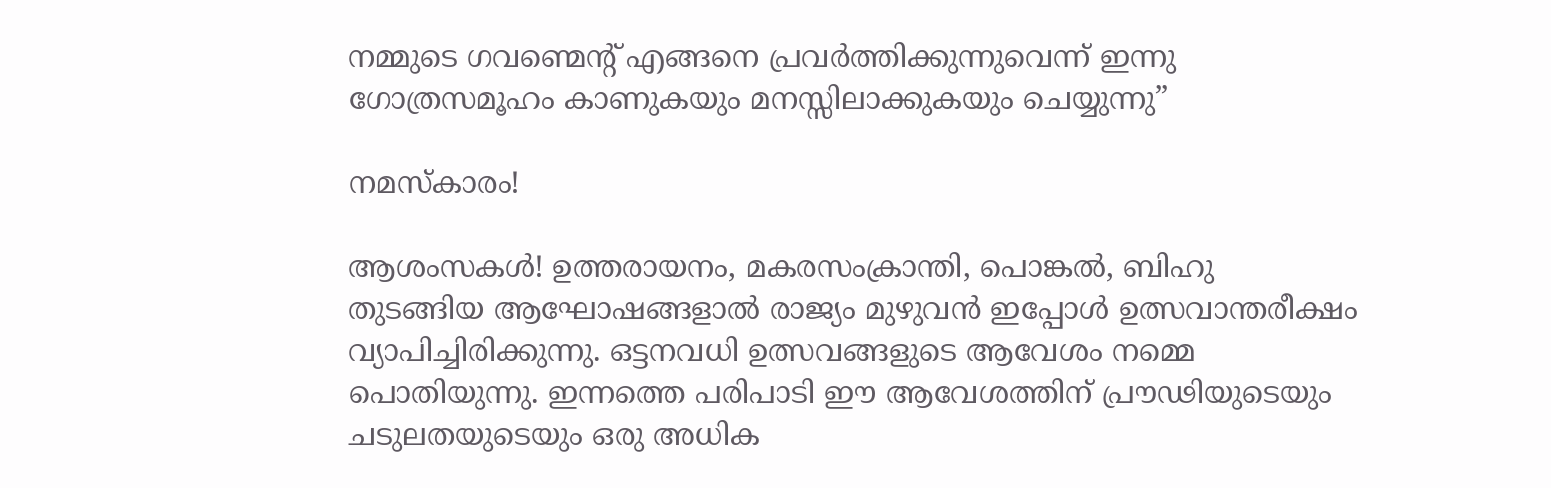നമ്മുടെ ഗവണ്മെന്റ് എങ്ങനെ പ്രവർത്തിക്കുന്നുവെന്ന് ഇന്നു ഗോത്രസമൂഹം കാണുകയും മനസ്സിലാക്കുകയും ചെയ്യുന്നു”

നമസ്‌കാരം!

ആശംസകള്‍! ഉത്തരായനം, മകരസംക്രാന്തി, പൊങ്കല്‍, ബിഹു തുടങ്ങിയ ആഘോഷങ്ങളാല്‍ രാജ്യം മുഴുവന്‍ ഇപ്പോള്‍ ഉത്സവാന്തരീക്ഷം വ്യാപിച്ചിരിക്കുന്നു. ഒട്ടനവധി ഉത്സവങ്ങളുടെ ആവേശം നമ്മെ പൊതിയുന്നു. ഇന്നത്തെ പരിപാടി ഈ ആവേശത്തിന് പ്രൗഢിയുടെയും ചടുലതയുടെയും ഒരു അധിക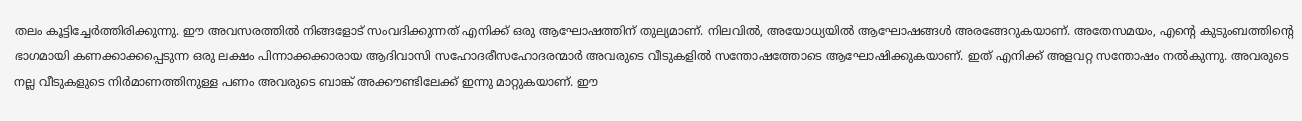തലം കൂട്ടിച്ചേര്‍ത്തിരിക്കുന്നു. ഈ അവസരത്തില്‍ നിങ്ങളോട് സംവദിക്കുന്നത് എനിക്ക് ഒരു ആഘോഷത്തിന് തുല്യമാണ്. നിലവില്‍, അയോധ്യയില്‍ ആഘോഷങ്ങള്‍ അരങ്ങേറുകയാണ്. അതേസമയം, എന്റെ കുടുംബത്തിന്റെ ഭാഗമായി കണക്കാക്കപ്പെടുന്ന ഒരു ലക്ഷം പിന്നാക്കക്കാരായ ആദിവാസി സഹോദരീസഹോദരന്മാര്‍ അവരുടെ വീടുകളില്‍ സന്തോഷത്തോടെ ആഘോഷിക്കുകയാണ്. ഇത് എനിക്ക് അളവറ്റ സന്തോഷം നല്‍കുന്നു. അവരുടെ നല്ല വീടുകളുടെ നിര്‍മാണത്തിനുള്ള പണം അവരുടെ ബാങ്ക് അക്കൗണ്ടിലേക്ക് ഇന്നു മാറ്റുകയാണ്. ഈ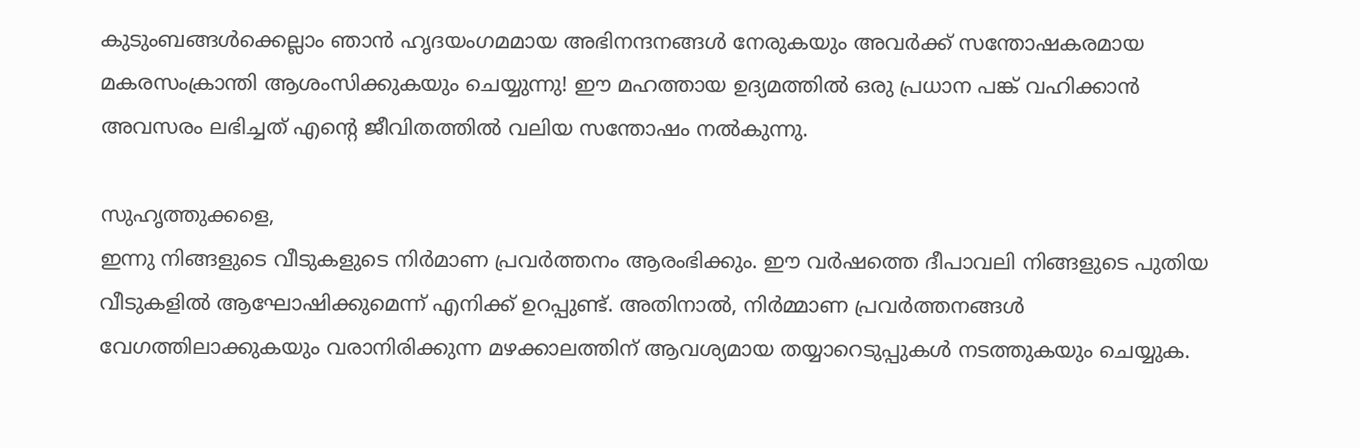കുടുംബങ്ങള്‍ക്കെല്ലാം ഞാന്‍ ഹൃദയംഗമമായ അഭിനന്ദനങ്ങള്‍ നേരുകയും അവര്‍ക്ക് സന്തോഷകരമായ മകരസംക്രാന്തി ആശംസിക്കുകയും ചെയ്യുന്നു! ഈ മഹത്തായ ഉദ്യമത്തില്‍ ഒരു പ്രധാന പങ്ക് വഹിക്കാന്‍ അവസരം ലഭിച്ചത് എന്റെ ജീവിതത്തില്‍ വലിയ സന്തോഷം നല്‍കുന്നു.

സുഹൃത്തുക്കളെ,
ഇന്നു നിങ്ങളുടെ വീടുകളുടെ നിര്‍മാണ പ്രവര്‍ത്തനം ആരംഭിക്കും. ഈ വര്‍ഷത്തെ ദീപാവലി നിങ്ങളുടെ പുതിയ വീടുകളില്‍ ആഘോഷിക്കുമെന്ന് എനിക്ക് ഉറപ്പുണ്ട്. അതിനാല്‍, നിര്‍മ്മാണ പ്രവര്‍ത്തനങ്ങള്‍ വേഗത്തിലാക്കുകയും വരാനിരിക്കുന്ന മഴക്കാലത്തിന് ആവശ്യമായ തയ്യാറെടുപ്പുകള്‍ നടത്തുകയും ചെയ്യുക.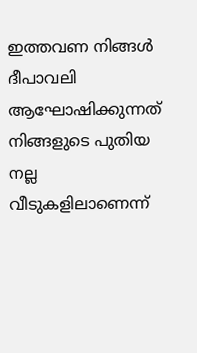ഇത്തവണ നിങ്ങള്‍ ദീപാവലി ആഘോഷിക്കുന്നത് നിങ്ങളുടെ പുതിയ നല്ല വീടുകളിലാണെന്ന്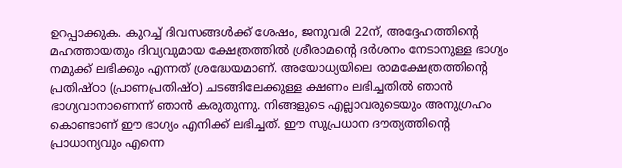ഉറപ്പാക്കുക. കുറച്ച് ദിവസങ്ങള്‍ക്ക് ശേഷം, ജനുവരി 22ന്, അദ്ദേഹത്തിന്റെ മഹത്തായതും ദിവ്യവുമായ ക്ഷേത്രത്തില്‍ ശ്രീരാമന്റെ ദര്‍ശനം നേടാനുള്ള ഭാഗ്യം നമുക്ക് ലഭിക്കും എന്നത് ശ്രദ്ധേയമാണ്. അയോധ്യയിലെ രാമക്ഷേത്രത്തിന്റെ പ്രതിഷ്ഠാ (പ്രാണപ്രതിഷ്ഠ) ചടങ്ങിലേക്കുള്ള ക്ഷണം ലഭിച്ചതില്‍ ഞാന്‍ ഭാഗ്യവാനാണെന്ന് ഞാന്‍ കരുതുന്നു. നിങ്ങളുടെ എല്ലാവരുടെയും അനുഗ്രഹം കൊണ്ടാണ് ഈ ഭാഗ്യം എനിക്ക് ലഭിച്ചത്. ഈ സുപ്രധാന ദൗത്യത്തിന്റെ പ്രാധാന്യവും എന്നെ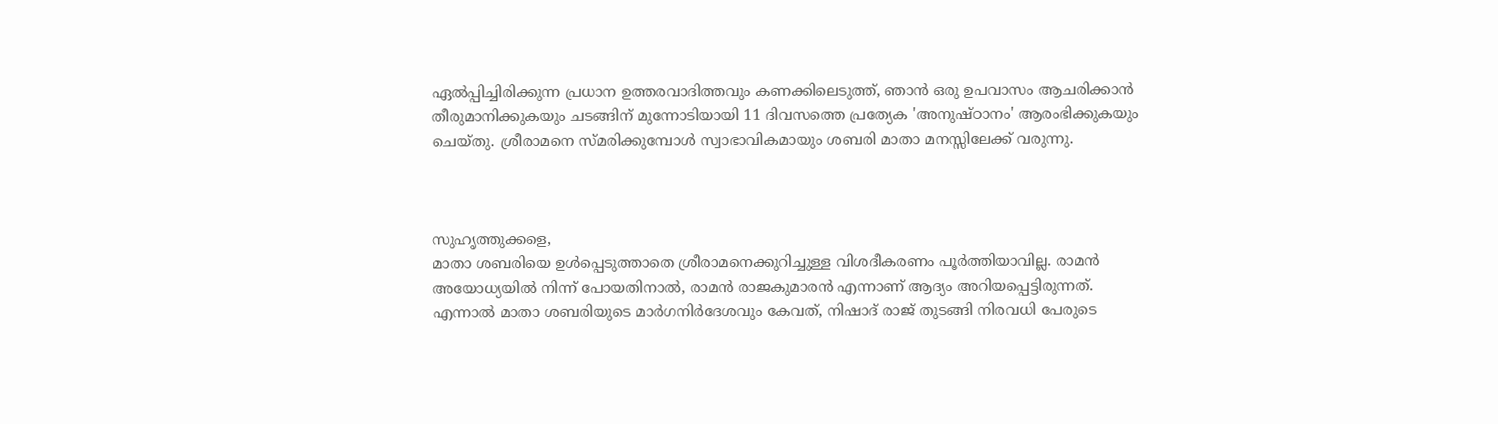ഏല്‍പ്പിച്ചിരിക്കുന്ന പ്രധാന ഉത്തരവാദിത്തവും കണക്കിലെടുത്ത്, ഞാന്‍ ഒരു ഉപവാസം ആചരിക്കാന്‍ തീരുമാനിക്കുകയും ചടങ്ങിന് മുന്നോടിയായി 11 ദിവസത്തെ പ്രത്യേക 'അനുഷ്ഠാനം' ആരംഭിക്കുകയും ചെയ്തു. ശ്രീരാമനെ സ്മരിക്കുമ്പോള്‍ സ്വാഭാവികമായും ശബരി മാതാ മനസ്സിലേക്ക് വരുന്നു.



സുഹൃത്തുക്കളെ,
മാതാ ശബരിയെ ഉള്‍പ്പെടുത്താതെ ശ്രീരാമനെക്കുറിച്ചുള്ള വിശദീകരണം പൂര്‍ത്തിയാവില്ല. രാമന്‍ അയോധ്യയില്‍ നിന്ന് പോയതിനാല്‍, രാമന്‍ രാജകുമാരന്‍ എന്നാണ് ആദ്യം അറിയപ്പെട്ടിരുന്നത്. എന്നാല്‍ മാതാ ശബരിയുടെ മാര്‍ഗനിര്‍ദേശവും കേവത്, നിഷാദ് രാജ് തുടങ്ങി നിരവധി പേരുടെ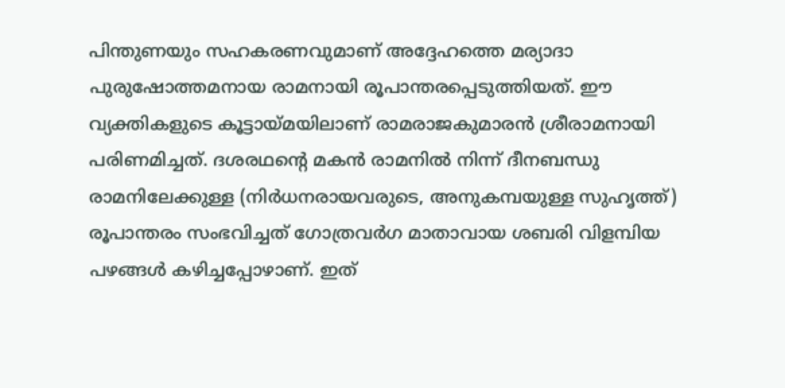പിന്തുണയും സഹകരണവുമാണ് അദ്ദേഹത്തെ മര്യാദാ പുരുഷോത്തമനായ രാമനായി രൂപാന്തരപ്പെടുത്തിയത്. ഈ വ്യക്തികളുടെ കൂട്ടായ്മയിലാണ് രാമരാജകുമാരന്‍ ശ്രീരാമനായി പരിണമിച്ചത്. ദശരഥന്റെ മകന്‍ രാമനില്‍ നിന്ന് ദീനബന്ധു രാമനിലേക്കുള്ള (നിര്‍ധനരായവരുടെ, അനുകമ്പയുള്ള സുഹൃത്ത്) രൂപാന്തരം സംഭവിച്ചത് ഗോത്രവര്‍ഗ മാതാവായ ശബരി വിളമ്പിയ പഴങ്ങള്‍ കഴിച്ചപ്പോഴാണ്. ഇത്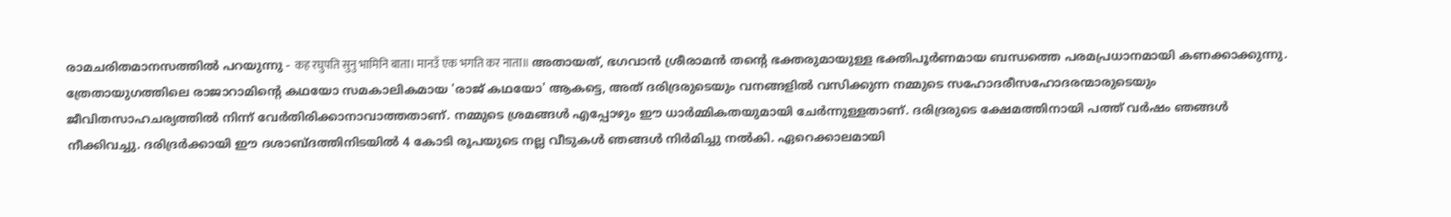രാമചരിതമാനസത്തില്‍ പറയുന്നു - कह रघुपति सुनु भामिनि बाता। मानउँ एक भगति कर नाता॥ അതായത്, ഭഗവാന്‍ ശ്രീരാമന്‍ തന്റെ ഭക്തരുമായുള്ള ഭക്തിപൂര്‍ണമായ ബന്ധത്തെ പരമപ്രധാനമായി കണക്കാക്കുന്നു. ത്രേതായുഗത്തിലെ രാജാറാമിന്റെ കഥയോ സമകാലികമായ 'രാജ് കഥയോ' ആകട്ടെ, അത് ദരിദ്രരുടെയും വനങ്ങളില്‍ വസിക്കുന്ന നമ്മുടെ സഹോദരീസഹോദരന്മാരുടെയും ജീവിതസാഹചര്യത്തില്‍ നിന്ന് വേര്‍തിരിക്കാനാവാത്തതാണ്. നമ്മുടെ ശ്രമങ്ങള്‍ എപ്പോഴും ഈ ധാര്‍മ്മികതയുമായി ചേര്‍ന്നുള്ളതാണ്. ദരിദ്രരുടെ ക്ഷേമത്തിനായി പത്ത് വര്‍ഷം ഞങ്ങള്‍ നീക്കിവച്ചു. ദരിദ്രര്‍ക്കായി ഈ ദശാബ്ദത്തിനിടയില്‍ 4 കോടി രൂപയുടെ നല്ല വീടുകള്‍ ഞങ്ങള്‍ നിര്‍മിച്ചു നല്‍കി. ഏറെക്കാലമായി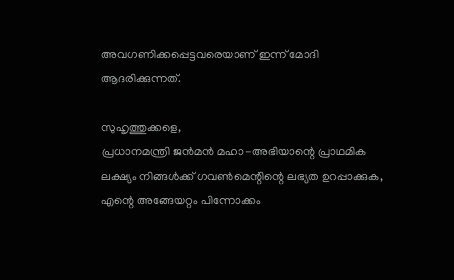അവഗണിക്കപ്പെട്ടവരെയാണ് ഇന്ന് മോദി ആദരിക്കുന്നത്.

സുഹൃത്തുക്കളെ,
പ്രധാനമന്ത്രി ജന്‍മന്‍ മഹാ-അഭിയാന്റെ പ്രാഥമിക ലക്ഷ്യം നിങ്ങള്‍ക്ക് ഗവണ്‍മെന്റിന്റെ ലഭ്യത ഉറപ്പാക്കുക, എന്റെ അങ്ങേയറ്റം പിന്നോക്കം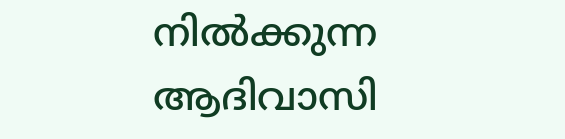നില്‍ക്കുന്ന ആദിവാസി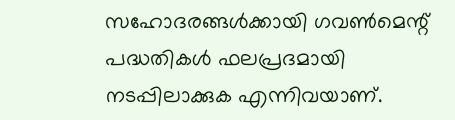സഹോദരങ്ങള്‍ക്കായി ഗവണ്‍മെന്റ് പദ്ധതികള്‍ ഫലപ്രദമായി നടപ്പിലാക്കുക എന്നിവയാണ്.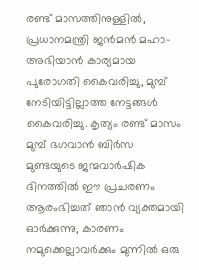രണ്ട് മാസത്തിനുള്ളില്‍, പ്രധാനമന്ത്രി ജന്‍മന്‍ മഹാ-അഭിയാന്‍ കാര്യമായ പുരോഗതി കൈവരിച്ചു, മുമ്പ് നേടിയിട്ടില്ലാത്ത നേട്ടങ്ങള്‍ കൈവരിച്ചു. കൃത്യം രണ്ട് മാസം മുമ്പ് ഭഗവാന്‍ ബിര്‍സ മുണ്ടയുടെ ജന്മവാര്‍ഷിക ദിനത്തില്‍ ഈ പ്രചരണം ആരംഭിച്ചത് ഞാന്‍ വ്യക്തമായി ഓര്‍ക്കുന്നു, കാരണം നമുക്കെല്ലാവര്‍ക്കും മുന്നില്‍ ഒരു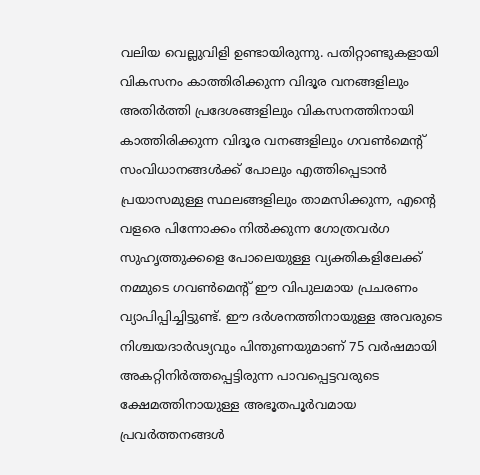വലിയ വെല്ലുവിളി ഉണ്ടായിരുന്നു. പതിറ്റാണ്ടുകളായി വികസനം കാത്തിരിക്കുന്ന വിദൂര വനങ്ങളിലും അതിര്‍ത്തി പ്രദേശങ്ങളിലും വികസനത്തിനായി കാത്തിരിക്കുന്ന വിദൂര വനങ്ങളിലും ഗവണ്‍മെന്റ് സംവിധാനങ്ങള്‍ക്ക് പോലും എത്തിപ്പെടാന്‍ പ്രയാസമുള്ള സ്ഥലങ്ങളിലും താമസിക്കുന്ന, എന്റെ വളരെ പിന്നോക്കം നില്‍ക്കുന്ന ഗോത്രവര്‍ഗ സുഹൃത്തുക്കളെ പോലെയുള്ള വ്യക്തികളിലേക്ക് നമ്മുടെ ഗവണ്‍മെന്റ് ഈ വിപുലമായ പ്രചരണം വ്യാപിപ്പിച്ചിട്ടുണ്ട്. ഈ ദര്‍ശനത്തിനായുള്ള അവരുടെ നിശ്ചയദാര്‍ഢ്യവും പിന്തുണയുമാണ് 75 വര്‍ഷമായി അകറ്റിനിര്‍ത്തപ്പെട്ടിരുന്ന പാവപ്പെട്ടവരുടെ ക്ഷേമത്തിനായുള്ള അഭൂതപൂര്‍വമായ പ്രവര്‍ത്തനങ്ങള്‍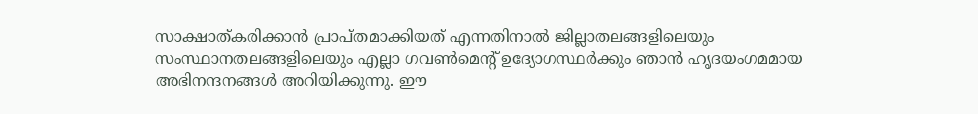സാക്ഷാത്കരിക്കാന്‍ പ്രാപ്തമാക്കിയത് എന്നതിനാല്‍ ജില്ലാതലങ്ങളിലെയും സംസ്ഥാനതലങ്ങളിലെയും എല്ലാ ഗവണ്‍മെന്റ് ഉദ്യോഗസ്ഥര്‍ക്കും ഞാന്‍ ഹൃദയംഗമമായ അഭിനന്ദനങ്ങള്‍ അറിയിക്കുന്നു. ഈ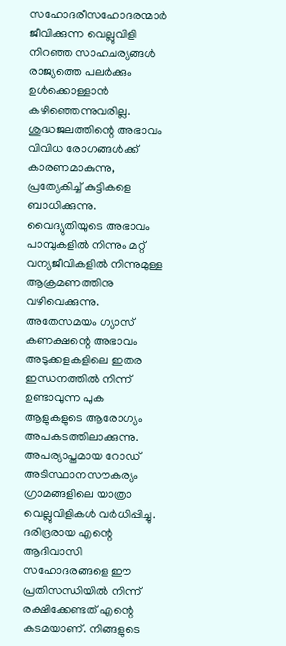സഹോദരീസഹോദരന്മാര്‍ ജീവിക്കുന്ന വെല്ലുവിളി നിറഞ്ഞ സാഹചര്യങ്ങള്‍ രാജ്യത്തെ പലര്‍ക്കും ഉള്‍ക്കൊള്ളാന്‍ കഴിഞ്ഞെന്നുവരില്ല. ശുദ്ധജലത്തിന്റെ അഭാവം വിവിധ രോഗങ്ങള്‍ക്ക് കാരണമാകുന്നു, പ്രത്യേകിച്ച് കുട്ടികളെ ബാധിക്കുന്നു. വൈദ്യുതിയുടെ അഭാവം പാമ്പുകളില്‍ നിന്നും മറ്റ് വന്യജീവികളില്‍ നിന്നുമുള്ള ആക്രമണത്തിനു വഴിവെക്കുന്നു. അതേസമയം ഗ്യാസ് കണക്ഷന്റെ അഭാവം അടുക്കളകളിലെ ഇതര ഇന്ധനത്തില്‍ നിന്ന് ഉണ്ടാവുന്ന പുക ആളുകളുടെ ആരോഗ്യം അപകടത്തിലാക്കുന്നു. അപര്യാപ്തമായ റോഡ് അടിസ്ഥാനസൗകര്യം ഗ്രാമങ്ങളിലെ യാത്രാ വെല്ലുവിളികള്‍ വര്‍ധിപ്പിച്ചു. ദരിദ്രരായ എന്റെ ആദിവാസി സഹോദരങ്ങളെ ഈ പ്രതിസന്ധിയില്‍ നിന്ന് രക്ഷിക്കേണ്ടത് എന്റെ കടമയാണ്. നിങ്ങളുടെ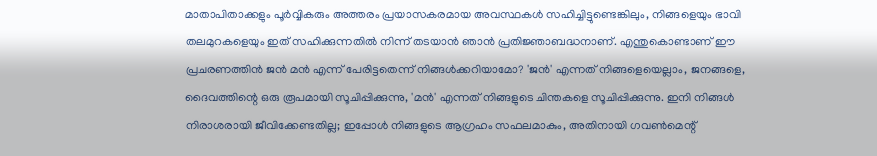മാതാപിതാക്കളും പൂര്‍വ്വികരും അത്തരം പ്രയാസകരമായ അവസ്ഥകള്‍ സഹിച്ചിട്ടുണ്ടെങ്കിലും, നിങ്ങളെയും ഭാവി തലമുറകളെയും ഇത് സഹിക്കുന്നതില്‍ നിന്ന് തടയാന്‍ ഞാന്‍ പ്രതിജ്ഞാബദ്ധനാണ്. എന്തുകൊണ്ടാണ് ഈ പ്രചരണത്തിന്‍ ജന്‍ മന്‍ എന്ന് പേരിട്ടതെന്ന് നിങ്ങള്‍ക്കറിയാമോ? 'ജന്‍' എന്നത് നിങ്ങളെയെല്ലാം, ജനങ്ങളെ, ദൈവത്തിന്റെ ഒരു രൂപമായി സൂചിപ്പിക്കുന്നു, 'മന്‍' എന്നത് നിങ്ങളുടെ ചിന്തകളെ സൂചിപ്പിക്കുന്നു. ഇനി നിങ്ങള്‍ നിരാശരായി ജീവിക്കേണ്ടതില്ല; ഇപ്പോള്‍ നിങ്ങളുടെ ആഗ്രഹം സഫലമാകും, അതിനായി ഗവണ്‍മെന്റ്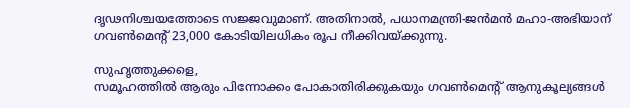ദൃഢനിശ്ചയത്തോടെ സജ്ജവുമാണ്. അതിനാല്‍, പധാനമന്ത്രി-ജന്‍മന്‍ മഹാ-അഭിയാന് ഗവണ്‍മെന്റ് 23,000 കോടിയിലധികം രൂപ നീക്കിവയ്ക്കുന്നു.

സുഹൃത്തുക്കളെ,
സമൂഹത്തില്‍ ആരും പിന്നോക്കം പോകാതിരിക്കുകയും ഗവണ്‍മെന്റ് ആനുകൂല്യങ്ങള്‍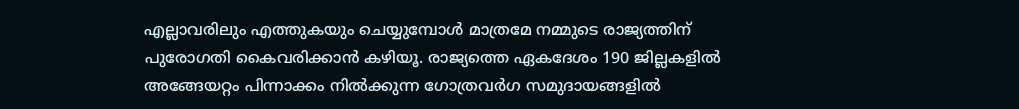എല്ലാവരിലും എത്തുകയും ചെയ്യുമ്പോള്‍ മാത്രമേ നമ്മുടെ രാജ്യത്തിന് പുരോഗതി കൈവരിക്കാന്‍ കഴിയൂ. രാജ്യത്തെ ഏകദേശം 190 ജില്ലകളില്‍ അങ്ങേയറ്റം പിന്നാക്കം നില്‍ക്കുന്ന ഗോത്രവര്‍ഗ സമുദായങ്ങളില്‍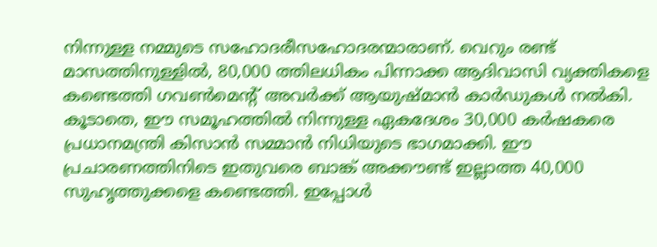നിന്നുള്ള നമ്മുടെ സഹോദരീസഹോദരന്മാരാണ്. വെറും രണ്ട് മാസത്തിനുള്ളില്‍, 80,000 ത്തിലധികം പിന്നാക്ക ആദിവാസി വ്യക്തികളെ കണ്ടെത്തി ഗവണ്‍മെന്റ് അവര്‍ക്ക് ആയുഷ്മാന്‍ കാര്‍ഡുകള്‍ നല്‍കി. കൂടാതെ, ഈ സമൂഹത്തില്‍ നിന്നുള്ള ഏകദേശം 30,000 കര്‍ഷകരെ പ്രധാനമന്ത്രി കിസാന്‍ സമ്മാന്‍ നിധിയുടെ ഭാഗമാക്കി. ഈ പ്രചാരണത്തിനിടെ ഇതുവരെ ബാങ്ക് അക്കൗണ്ട് ഇല്ലാത്ത 40,000 സുഹൃത്തുക്കളെ കണ്ടെത്തി. ഇപ്പോള്‍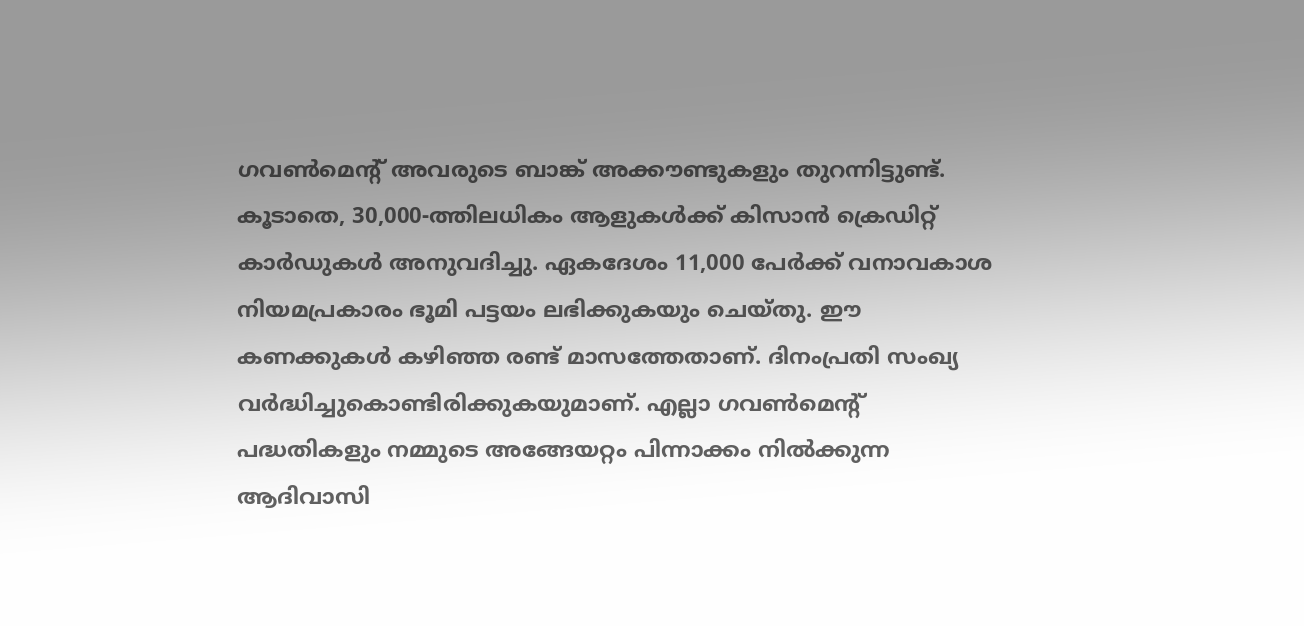ഗവണ്‍മെന്റ് അവരുടെ ബാങ്ക് അക്കൗണ്ടുകളും തുറന്നിട്ടുണ്ട്. കൂടാതെ, 30,000-ത്തിലധികം ആളുകള്‍ക്ക് കിസാന്‍ ക്രെഡിറ്റ് കാര്‍ഡുകള്‍ അനുവദിച്ചു. ഏകദേശം 11,000 പേര്‍ക്ക് വനാവകാശ നിയമപ്രകാരം ഭൂമി പട്ടയം ലഭിക്കുകയും ചെയ്തു. ഈ കണക്കുകള്‍ കഴിഞ്ഞ രണ്ട് മാസത്തേതാണ്. ദിനംപ്രതി സംഖ്യ വര്‍ദ്ധിച്ചുകൊണ്ടിരിക്കുകയുമാണ്. എല്ലാ ഗവണ്‍മെന്റ് പദ്ധതികളും നമ്മുടെ അങ്ങേയറ്റം പിന്നാക്കം നില്‍ക്കുന്ന ആദിവാസി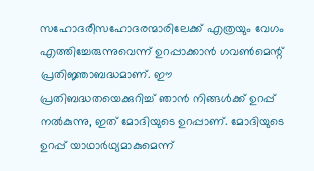സഹോദരീസഹോദരന്മാരിലേക്ക് എത്രയും വേഗം എത്തിച്ചേരുന്നുവെന്ന് ഉറപ്പാക്കാന്‍ ഗവണ്‍മെന്റ് പ്രതിജ്ഞാബദ്ധമാണ്. ഈ പ്രതിബദ്ധതയെക്കുറിച്ച് ഞാന്‍ നിങ്ങള്‍ക്ക് ഉറപ്പ് നല്‍കുന്നു, ഇത് മോദിയുടെ ഉറപ്പാണ്. മോദിയുടെ ഉറപ്പ് യാഥാര്‍ഥ്യമാകുമെന്ന്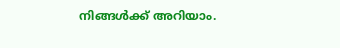നിങ്ങള്‍ക്ക് അറിയാം.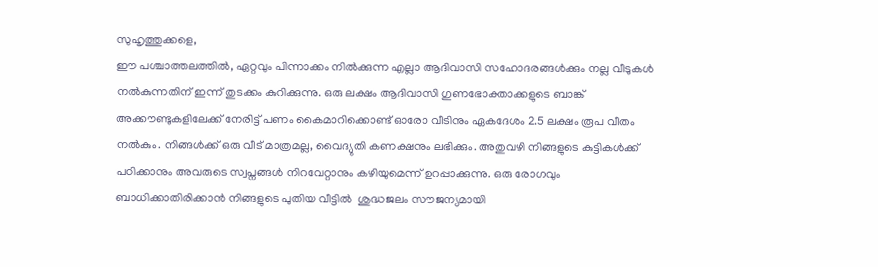സുഹൃത്തുക്കളെ,
ഈ പശ്ചാത്തലത്തില്‍, ഏറ്റവും പിന്നാക്കം നില്‍ക്കുന്ന എല്ലാ ആദിവാസി സഹോദരങ്ങള്‍ക്കും നല്ല വീടുകള്‍ നല്‍കുന്നതിന് ഇന്ന് തുടക്കം കുറിക്കുന്നു. ഒരു ലക്ഷം ആദിവാസി ഗുണഭോക്താക്കളുടെ ബാങ്ക് അക്കൗണ്ടുകളിലേക്ക് നേരിട്ട് പണം കൈമാറിക്കൊണ്ട് ഓരോ വീടിനും ഏകദേശം 2.5 ലക്ഷം രൂപ വീതം നല്‍കും. നിങ്ങള്‍ക്ക് ഒരു വീട് മാത്രമല്ല, വൈദ്യുതി കണക്ഷനും ലഭിക്കും. അതുവഴി നിങ്ങളുടെ കുട്ടികള്‍ക്ക് പഠിക്കാനും അവരുടെ സ്വപ്നങ്ങള്‍ നിറവേറ്റാനും കഴിയുമെന്ന് ഉറപ്പാക്കുന്നു. ഒരു രോഗവും ബാധിക്കാതിരിക്കാന്‍ നിങ്ങളുടെ പുതിയ വീട്ടില്‍  ശുദ്ധജലം സൗജന്യമായി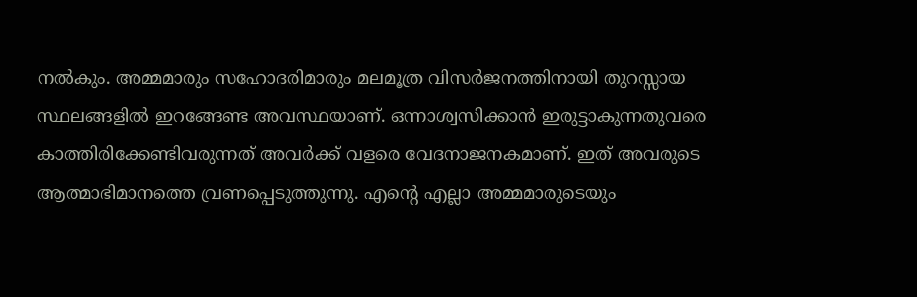നല്‍കും. അമ്മമാരും സഹോദരിമാരും മലമൂത്ര വിസര്‍ജനത്തിനായി തുറസ്സായ സ്ഥലങ്ങളില്‍ ഇറങ്ങേണ്ട അവസ്ഥയാണ്. ഒന്നാശ്വസിക്കാന്‍ ഇരുട്ടാകുന്നതുവരെ കാത്തിരിക്കേണ്ടിവരുന്നത് അവര്‍ക്ക് വളരെ വേദനാജനകമാണ്. ഇത് അവരുടെ ആത്മാഭിമാനത്തെ വ്രണപ്പെടുത്തുന്നു. എന്റെ എല്ലാ അമ്മമാരുടെയും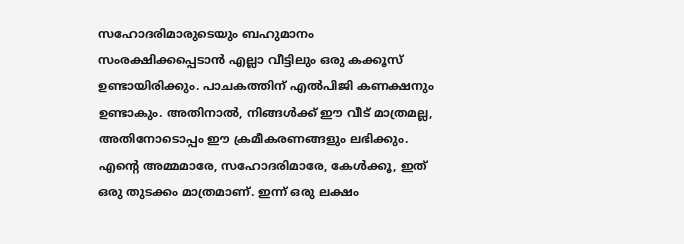സഹോദരിമാരുടെയും ബഹുമാനം സംരക്ഷിക്കപ്പെടാന്‍ എല്ലാ വീട്ടിലും ഒരു കക്കൂസ് ഉണ്ടായിരിക്കും. പാചകത്തിന് എല്‍പിജി കണക്ഷനും ഉണ്ടാകും. അതിനാല്‍, നിങ്ങള്‍ക്ക് ഈ വീട് മാത്രമല്ല, അതിനോടൊപ്പം ഈ ക്രമീകരണങ്ങളും ലഭിക്കും. എന്റെ അമ്മമാരേ, സഹോദരിമാരേ, കേള്‍ക്കൂ, ഇത് ഒരു തുടക്കം മാത്രമാണ്. ഇന്ന് ഒരു ലക്ഷം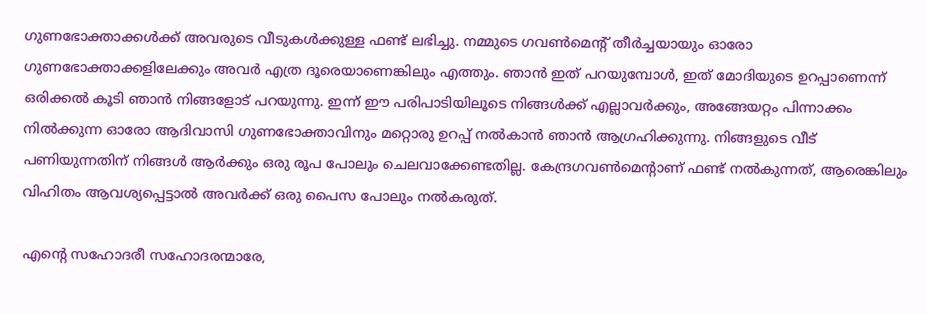ഗുണഭോക്താക്കള്‍ക്ക് അവരുടെ വീടുകള്‍ക്കുള്ള ഫണ്ട് ലഭിച്ചു. നമ്മുടെ ഗവണ്‍മെന്റ് തീര്‍ച്ചയായും ഓരോ ഗുണഭോക്താക്കളിലേക്കും അവര്‍ എത്ര ദൂരെയാണെങ്കിലും എത്തും. ഞാന്‍ ഇത് പറയുമ്പോള്‍, ഇത് മോദിയുടെ ഉറപ്പാണെന്ന് ഒരിക്കല്‍ കൂടി ഞാന്‍ നിങ്ങളോട് പറയുന്നു. ഇന്ന് ഈ പരിപാടിയിലൂടെ നിങ്ങള്‍ക്ക് എല്ലാവര്‍ക്കും, അങ്ങേയറ്റം പിന്നാക്കം നില്‍ക്കുന്ന ഓരോ ആദിവാസി ഗുണഭോക്താവിനും മറ്റൊരു ഉറപ്പ് നല്‍കാന്‍ ഞാന്‍ ആഗ്രഹിക്കുന്നു. നിങ്ങളുടെ വീട് പണിയുന്നതിന് നിങ്ങള്‍ ആര്‍ക്കും ഒരു രൂപ പോലും ചെലവാക്കേണ്ടതില്ല. കേന്ദ്രഗവണ്‍മെന്റാണ് ഫണ്ട് നല്‍കുന്നത്, ആരെങ്കിലും വിഹിതം ആവശ്യപ്പെട്ടാല്‍ അവര്‍ക്ക് ഒരു പൈസ പോലും നല്‍കരുത്.

എന്റെ സഹോദരീ സഹോദരന്മാരേ,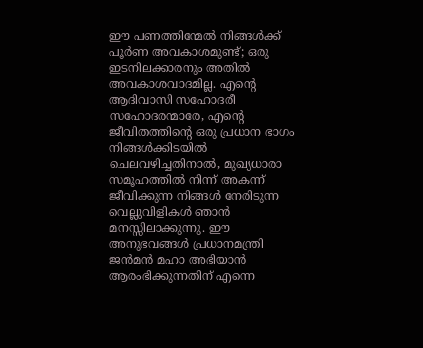ഈ പണത്തിന്മേല്‍ നിങ്ങള്‍ക്ക് പൂര്‍ണ അവകാശമുണ്ട്; ഒരു ഇടനിലക്കാരനും അതില്‍ അവകാശവാദമില്ല. എന്റെ ആദിവാസി സഹോദരീ സഹോദരന്മാരേ, എന്റെ ജീവിതത്തിന്റെ ഒരു പ്രധാന ഭാഗം നിങ്ങള്‍ക്കിടയില്‍ ചെലവഴിച്ചതിനാല്‍, മുഖ്യധാരാ സമൂഹത്തില്‍ നിന്ന് അകന്ന് ജീവിക്കുന്ന നിങ്ങള്‍ നേരിടുന്ന വെല്ലുവിളികള്‍ ഞാന്‍ മനസ്സിലാക്കുന്നു. ഈ അനുഭവങ്ങള്‍ പ്രധാനമന്ത്രി ജന്‍മന്‍ മഹാ അഭിയാന്‍ ആരംഭിക്കുന്നതിന് എന്നെ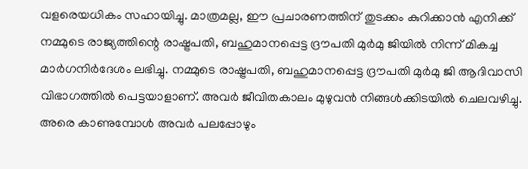വളരെയധികം സഹായിച്ചു. മാത്രമല്ല, ഈ പ്രചാരണത്തിന് തുടക്കം കുറിക്കാന്‍ എനിക്ക് നമ്മുടെ രാജ്യത്തിന്റെ രാഷ്ട്രപതി, ബഹുമാനപ്പെട്ട ദ്രൗപതി മുര്‍മു ജിയില്‍ നിന്ന് മികച്ച മാര്‍ഗനിര്‍ദേശം ലഭിച്ചു. നമ്മുടെ രാഷ്ട്രപതി, ബഹുമാനപ്പെട്ട ദ്രൗപതി മുര്‍മു ജി ആദിവാസി വിഭാഗത്തില്‍ പെട്ടയാളാണ്. അവര്‍ ജീവിതകാലം മുഴുവന്‍ നിങ്ങള്‍ക്കിടയില്‍ ചെലവഴിച്ചു. അരെ കാണുമ്പോള്‍ അവര്‍ പലപ്പോഴും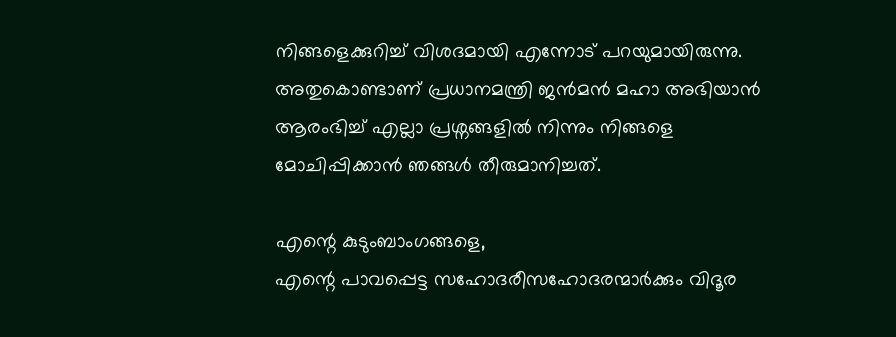നിങ്ങളെക്കുറിച്ച് വിശദമായി എന്നോട് പറയുമായിരുന്നു. അതുകൊണ്ടാണ് പ്രധാനമന്ത്രി ജന്‍മന്‍ മഹാ അഭിയാന്‍ ആരംഭിച്ച് എല്ലാ പ്രശ്നങ്ങളില്‍ നിന്നും നിങ്ങളെ മോചിപ്പിക്കാന്‍ ഞങ്ങള്‍ തീരുമാനിച്ചത്.

എന്റെ കുടുംബാംഗങ്ങളെ,
എന്റെ പാവപ്പെട്ട സഹോദരീസഹോദരന്മാര്‍ക്കും വിദൂര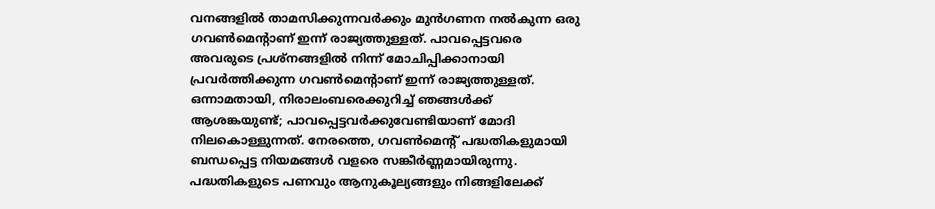വനങ്ങളില്‍ താമസിക്കുന്നവര്‍ക്കും മുന്‍ഗണന നല്‍കുന്ന ഒരു ഗവണ്‍മെന്റാണ് ഇന്ന് രാജ്യത്തുള്ളത്. പാവപ്പെട്ടവരെ അവരുടെ പ്രശ്നങ്ങളില്‍ നിന്ന് മോചിപ്പിക്കാനായി പ്രവര്‍ത്തിക്കുന്ന ഗവണ്‍മെന്റാണ് ഇന്ന് രാജ്യത്തുള്ളത്. ഒന്നാമതായി, നിരാലംബരെക്കുറിച്ച് ഞങ്ങള്‍ക്ക് ആശങ്കയുണ്ട്; പാവപ്പെട്ടവര്‍ക്കുവേണ്ടിയാണ് മോദി നിലകൊള്ളുന്നത്. നേരത്തെ, ഗവണ്‍മെന്റ് പദ്ധതികളുമായി ബന്ധപ്പെട്ട നിയമങ്ങള്‍ വളരെ സങ്കീര്‍ണ്ണമായിരുന്നു. പദ്ധതികളുടെ പണവും ആനുകൂല്യങ്ങളും നിങ്ങളിലേക്ക്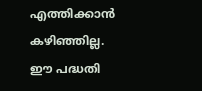എത്തിക്കാന്‍ കഴിഞ്ഞില്ല. ഈ പദ്ധതി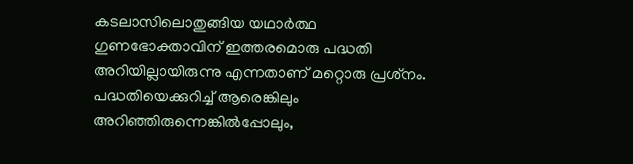കടലാസിലൊതുങ്ങിയ യഥാര്‍ത്ഥ ഗുണഭോക്താവിന് ഇത്തരമൊരു പദ്ധതി അറിയില്ലായിരുന്നു എന്നതാണ് മറ്റൊരു പ്രശ്‌നം. പദ്ധതിയെക്കുറിച്ച് ആരെങ്കിലും അറിഞ്ഞിരുന്നെങ്കില്‍പ്പോലും,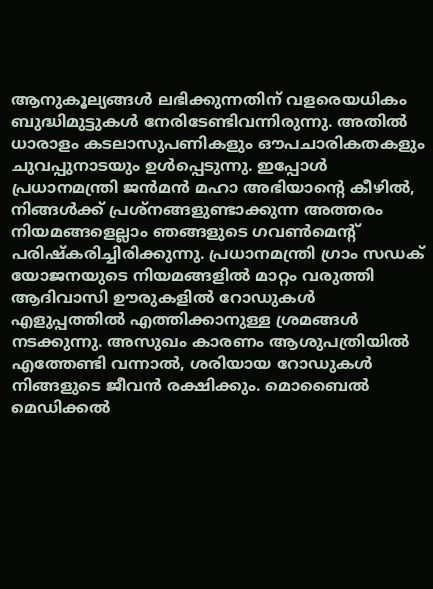ആനുകൂല്യങ്ങള്‍ ലഭിക്കുന്നതിന് വളരെയധികം ബുദ്ധിമുട്ടുകള്‍ നേരിടേണ്ടിവന്നിരുന്നു. അതില്‍ ധാരാളം കടലാസുപണികളും ഔപചാരികതകളും ചുവപ്പുനാടയും ഉള്‍പ്പെടുന്നു. ഇപ്പോള്‍ പ്രധാനമന്ത്രി ജന്‍മന്‍ മഹാ അഭിയാന്റെ കീഴില്‍, നിങ്ങള്‍ക്ക് പ്രശ്നങ്ങളുണ്ടാക്കുന്ന അത്തരം നിയമങ്ങളെല്ലാം ഞങ്ങളുടെ ഗവണ്‍മെന്റ് പരിഷ്‌കരിച്ചിരിക്കുന്നു. പ്രധാനമന്ത്രി ഗ്രാം സഡക് യോജനയുടെ നിയമങ്ങളില്‍ മാറ്റം വരുത്തി ആദിവാസി ഊരുകളില്‍ റോഡുകള്‍ എളുപ്പത്തില്‍ എത്തിക്കാനുള്ള ശ്രമങ്ങള്‍ നടക്കുന്നു. അസുഖം കാരണം ആശുപത്രിയില്‍ എത്തേണ്ടി വന്നാല്‍, ശരിയായ റോഡുകള്‍ നിങ്ങളുടെ ജീവന്‍ രക്ഷിക്കും. മൊബൈല്‍ മെഡിക്കല്‍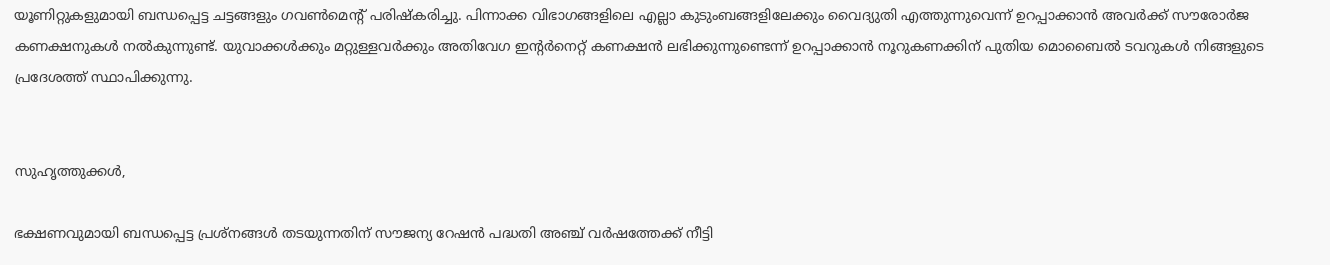യൂണിറ്റുകളുമായി ബന്ധപ്പെട്ട ചട്ടങ്ങളും ഗവണ്‍മെന്റ് പരിഷ്‌കരിച്ചു. പിന്നാക്ക വിഭാഗങ്ങളിലെ എല്ലാ കുടുംബങ്ങളിലേക്കും വൈദ്യുതി എത്തുന്നുവെന്ന് ഉറപ്പാക്കാന്‍ അവര്‍ക്ക് സൗരോര്‍ജ കണക്ഷനുകള്‍ നല്‍കുന്നുണ്ട്. യുവാക്കള്‍ക്കും മറ്റുള്ളവര്‍ക്കും അതിവേഗ ഇന്റര്‍നെറ്റ് കണക്ഷന്‍ ലഭിക്കുന്നുണ്ടെന്ന് ഉറപ്പാക്കാന്‍ നൂറുകണക്കിന് പുതിയ മൊബൈല്‍ ടവറുകള്‍ നിങ്ങളുടെ പ്രദേശത്ത് സ്ഥാപിക്കുന്നു.


സുഹൃത്തുക്കള്‍,

ഭക്ഷണവുമായി ബന്ധപ്പെട്ട പ്രശ്നങ്ങള്‍ തടയുന്നതിന് സൗജന്യ റേഷന്‍ പദ്ധതി അഞ്ച് വര്‍ഷത്തേക്ക് നീട്ടി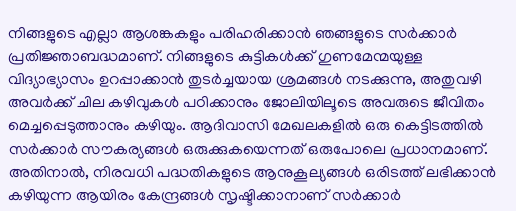നിങ്ങളുടെ എല്ലാ ആശങ്കകളും പരിഹരിക്കാന്‍ ഞങ്ങളുടെ സര്‍ക്കാര്‍ പ്രതിജ്ഞാബദ്ധമാണ്. നിങ്ങളുടെ കുട്ടികള്‍ക്ക് ഗുണമേന്മയുള്ള വിദ്യാഭ്യാസം ഉറപ്പാക്കാന്‍ തുടര്‍ച്ചയായ ശ്രമങ്ങള്‍ നടക്കുന്നു, അതുവഴി അവര്‍ക്ക് ചില കഴിവുകള്‍ പഠിക്കാനും ജോലിയിലൂടെ അവരുടെ ജീവിതം മെച്ചപ്പെടുത്താനും കഴിയും. ആദിവാസി മേഖലകളില്‍ ഒരു കെട്ടിടത്തില്‍ സര്‍ക്കാര്‍ സൗകര്യങ്ങള്‍ ഒരുക്കുകയെന്നത് ഒരുപോലെ പ്രധാനമാണ്. അതിനാല്‍, നിരവധി പദ്ധതികളുടെ ആനുകൂല്യങ്ങള്‍ ഒരിടത്ത് ലഭിക്കാന്‍ കഴിയുന്ന ആയിരം കേന്ദ്രങ്ങള്‍ സൃഷ്ടിക്കാനാണ് സര്‍ക്കാര്‍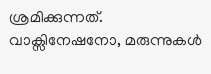ശ്രമിക്കുന്നത്. വാക്സിനേഷനോ, മരുന്നുകള്‍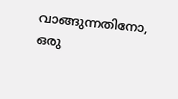വാങ്ങുന്നതിനോ, ഒരു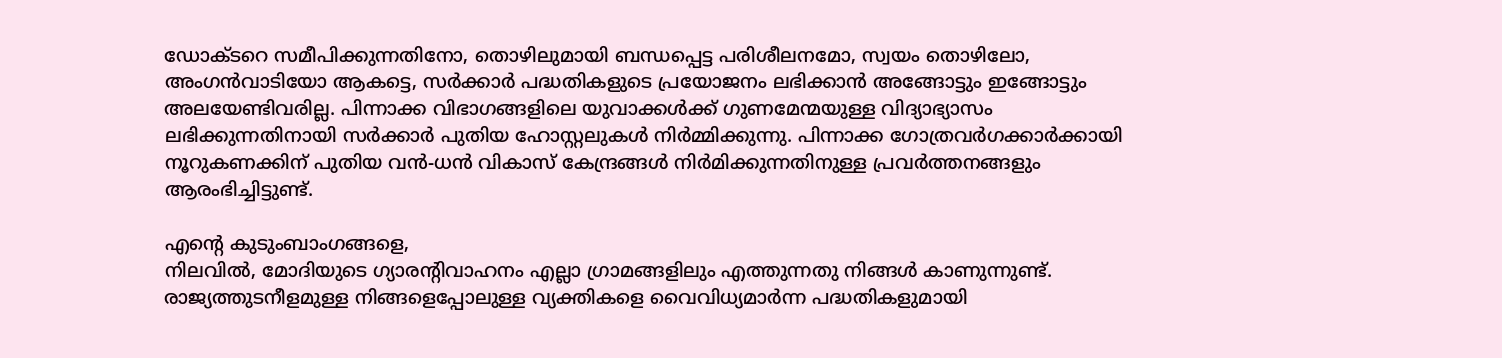ഡോക്ടറെ സമീപിക്കുന്നതിനോ, തൊഴിലുമായി ബന്ധപ്പെട്ട പരിശീലനമോ, സ്വയം തൊഴിലോ, അംഗന്‍വാടിയോ ആകട്ടെ, സര്‍ക്കാര്‍ പദ്ധതികളുടെ പ്രയോജനം ലഭിക്കാന്‍ അങ്ങോട്ടും ഇങ്ങോട്ടും അലയേണ്ടിവരില്ല. പിന്നാക്ക വിഭാഗങ്ങളിലെ യുവാക്കള്‍ക്ക് ഗുണമേന്മയുള്ള വിദ്യാഭ്യാസം ലഭിക്കുന്നതിനായി സര്‍ക്കാര്‍ പുതിയ ഹോസ്റ്റലുകള്‍ നിര്‍മ്മിക്കുന്നു. പിന്നാക്ക ഗോത്രവര്‍ഗക്കാര്‍ക്കായി നൂറുകണക്കിന് പുതിയ വന്‍-ധന്‍ വികാസ് കേന്ദ്രങ്ങള്‍ നിര്‍മിക്കുന്നതിനുള്ള പ്രവര്‍ത്തനങ്ങളും ആരംഭിച്ചിട്ടുണ്ട്.

എന്റെ കുടുംബാംഗങ്ങളെ,
നിലവില്‍, മോദിയുടെ ഗ്യാരന്റിവാഹനം എല്ലാ ഗ്രാമങ്ങളിലും എത്തുന്നതു നിങ്ങള്‍ കാണുന്നുണ്ട്. രാജ്യത്തുടനീളമുള്ള നിങ്ങളെപ്പോലുള്ള വ്യക്തികളെ വൈവിധ്യമാര്‍ന്ന പദ്ധതികളുമായി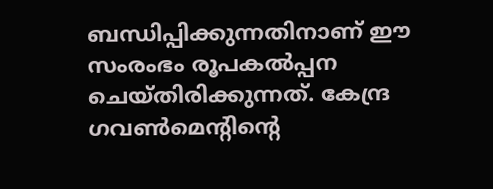ബന്ധിപ്പിക്കുന്നതിനാണ് ഈ സംരംഭം രൂപകല്‍പ്പന ചെയ്തിരിക്കുന്നത്. കേന്ദ്ര ഗവണ്‍മെന്റിന്റെ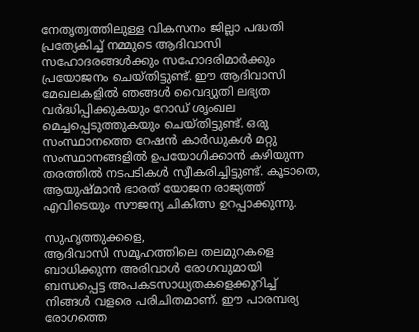നേതൃത്വത്തിലുള്ള വികസനം ജില്ലാ പദ്ധതി പ്രത്യേകിച്ച് നമ്മുടെ ആദിവാസി സഹോദരങ്ങള്‍ക്കും സഹോദരിമാര്‍ക്കും പ്രയോജനം ചെയ്തിട്ടുണ്ട്. ഈ ആദിവാസി മേഖലകളില്‍ ഞങ്ങള്‍ വൈദ്യുതി ലഭ്യത വര്‍ദ്ധിപ്പിക്കുകയും റോഡ് ശൃംഖല മെച്ചപ്പെടുത്തുകയും ചെയ്തിട്ടുണ്ട്. ഒരു സംസ്ഥാനത്തെ റേഷന്‍ കാര്‍ഡുകള്‍ മറ്റു സംസ്ഥാനങ്ങളില്‍ ഉപയോഗിക്കാന്‍ കഴിയുന്ന തരത്തില്‍ നടപടികള്‍ സ്വീകരിച്ചിട്ടുണ്ട്. കൂടാതെ, ആയുഷ്മാന്‍ ഭാരത് യോജന രാജ്യത്ത് എവിടെയും സൗജന്യ ചികിത്സ ഉറപ്പാക്കുന്നു.

സുഹൃത്തുക്കളെ,
ആദിവാസി സമൂഹത്തിലെ തലമുറകളെ ബാധിക്കുന്ന അരിവാള്‍ രോഗവുമായി ബന്ധപ്പെട്ട അപകടസാധ്യതകളെക്കുറിച്ച് നിങ്ങള്‍ വളരെ പരിചിതമാണ്. ഈ പാരമ്പര്യ രോഗത്തെ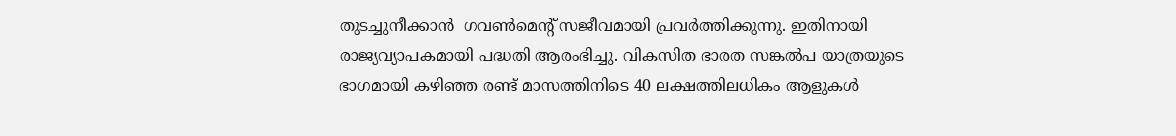തുടച്ചുനീക്കാന്‍  ഗവണ്‍മെന്റ് സജീവമായി പ്രവര്‍ത്തിക്കുന്നു. ഇതിനായി രാജ്യവ്യാപകമായി പദ്ധതി ആരംഭിച്ചു. വികസിത ഭാരത സങ്കല്‍പ യാത്രയുടെ ഭാഗമായി കഴിഞ്ഞ രണ്ട് മാസത്തിനിടെ 40 ലക്ഷത്തിലധികം ആളുകള്‍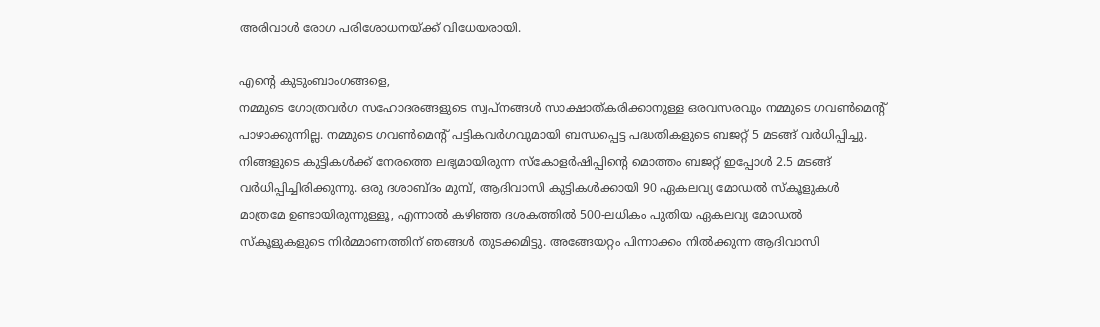അരിവാള്‍ രോഗ പരിശോധനയ്ക്ക് വിധേയരായി.

എന്റെ കുടുംബാംഗങ്ങളെ,
നമ്മുടെ ഗോത്രവര്‍ഗ സഹോദരങ്ങളുടെ സ്വപ്നങ്ങള്‍ സാക്ഷാത്കരിക്കാനുള്ള ഒരവസരവും നമ്മുടെ ഗവണ്‍മെന്റ് പാഴാക്കുന്നില്ല. നമ്മുടെ ഗവണ്‍മെന്റ് പട്ടികവര്‍ഗവുമായി ബന്ധപ്പെട്ട പദ്ധതികളുടെ ബജറ്റ് 5 മടങ്ങ് വര്‍ധിപ്പിച്ചു. നിങ്ങളുടെ കുട്ടികള്‍ക്ക് നേരത്തെ ലഭ്യമായിരുന്ന സ്‌കോളര്‍ഷിപ്പിന്റെ മൊത്തം ബജറ്റ് ഇപ്പോള്‍ 2.5 മടങ്ങ് വര്‍ധിപ്പിച്ചിരിക്കുന്നു. ഒരു ദശാബ്ദം മുമ്പ്, ആദിവാസി കുട്ടികള്‍ക്കായി 90 ഏകലവ്യ മോഡല്‍ സ്‌കൂളുകള്‍ മാത്രമേ ഉണ്ടായിരുന്നുള്ളൂ, എന്നാല്‍ കഴിഞ്ഞ ദശകത്തില്‍ 500-ലധികം പുതിയ ഏകലവ്യ മോഡല്‍ സ്‌കൂളുകളുടെ നിര്‍മ്മാണത്തിന് ഞങ്ങള്‍ തുടക്കമിട്ടു. അങ്ങേയറ്റം പിന്നാക്കം നില്‍ക്കുന്ന ആദിവാസി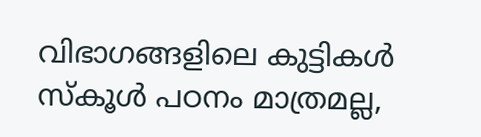വിഭാഗങ്ങളിലെ കുട്ടികള്‍ സ്‌കൂള്‍ പഠനം മാത്രമല്ല,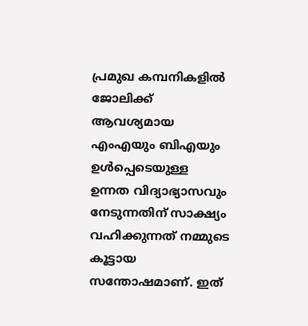പ്രമുഖ കമ്പനികളില്‍ ജോലിക്ക് ആവശ്യമായ എംഎയും ബിഎയും ഉള്‍പ്പെടെയുള്ള ഉന്നത വിദ്യാഭ്യാസവും നേടുന്നതിന് സാക്ഷ്യം വഹിക്കുന്നത് നമ്മുടെ കൂട്ടായ സന്തോഷമാണ്. ഇത്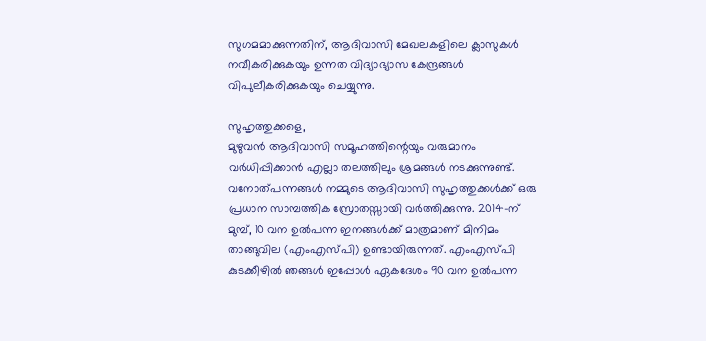സുഗമമാക്കുന്നതിന്, ആദിവാസി മേഖലകളിലെ ക്ലാസുകള്‍ നവീകരിക്കുകയും ഉന്നത വിദ്യാഭ്യാസ കേന്ദ്രങ്ങള്‍ വിപുലീകരിക്കുകയും ചെയ്യുന്നു.

സുഹൃത്തുക്കളെ,
മുഴുവന്‍ ആദിവാസി സമൂഹത്തിന്റെയും വരുമാനം വര്‍ധിപ്പിക്കാന്‍ എല്ലാ തലത്തിലും ശ്രമങ്ങള്‍ നടക്കുന്നുണ്ട്. വനോത്പന്നങ്ങള്‍ നമ്മുടെ ആദിവാസി സുഹൃത്തുക്കള്‍ക്ക് ഒരു പ്രധാന സാമ്പത്തിക സ്രോതസ്സായി വര്‍ത്തിക്കുന്നു. 2014-ന് മുമ്പ്, 10 വന ഉല്‍പന്ന ഇനങ്ങള്‍ക്ക് മാത്രമാണ് മിനിമം താങ്ങുവില (എംഎസ്പി) ഉണ്ടായിരുന്നത്. എംഎസ്പി കുടക്കീഴില്‍ ഞങ്ങള്‍ ഇപ്പോള്‍ ഏകദേശം 90 വന ഉല്‍പന്ന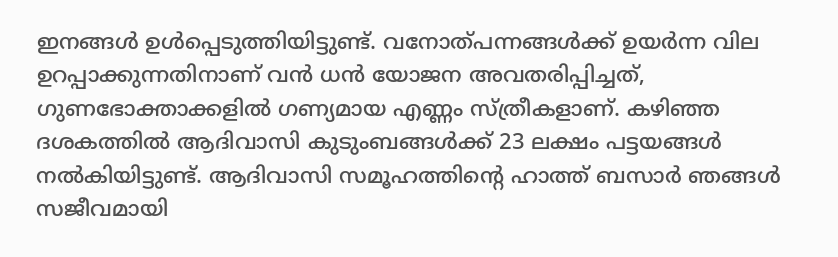ഇനങ്ങള്‍ ഉള്‍പ്പെടുത്തിയിട്ടുണ്ട്. വനോത്പന്നങ്ങള്‍ക്ക് ഉയര്‍ന്ന വില ഉറപ്പാക്കുന്നതിനാണ് വന്‍ ധന്‍ യോജന അവതരിപ്പിച്ചത്, ഗുണഭോക്താക്കളില്‍ ഗണ്യമായ എണ്ണം സ്ത്രീകളാണ്. കഴിഞ്ഞ ദശകത്തില്‍ ആദിവാസി കുടുംബങ്ങള്‍ക്ക് 23 ലക്ഷം പട്ടയങ്ങള്‍ നല്‍കിയിട്ടുണ്ട്. ആദിവാസി സമൂഹത്തിന്റെ ഹാത്ത് ബസാര്‍ ഞങ്ങള്‍ സജീവമായി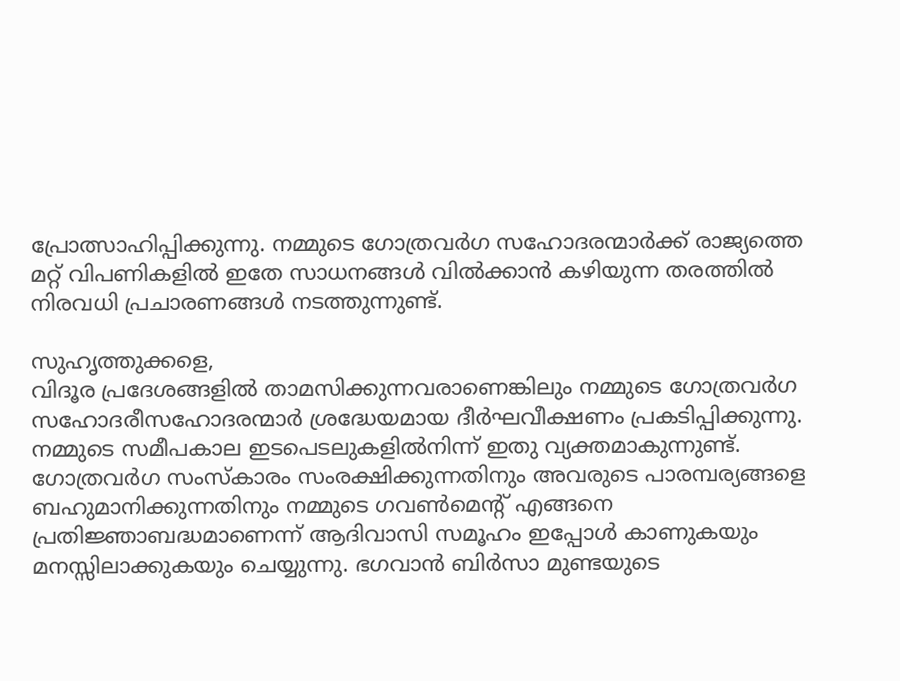പ്രോത്സാഹിപ്പിക്കുന്നു. നമ്മുടെ ഗോത്രവര്‍ഗ സഹോദരന്മാര്‍ക്ക് രാജ്യത്തെ മറ്റ് വിപണികളില്‍ ഇതേ സാധനങ്ങള്‍ വില്‍ക്കാന്‍ കഴിയുന്ന തരത്തില്‍ നിരവധി പ്രചാരണങ്ങള്‍ നടത്തുന്നുണ്ട്.

സുഹൃത്തുക്കളെ,
വിദൂര പ്രദേശങ്ങളില്‍ താമസിക്കുന്നവരാണെങ്കിലും നമ്മുടെ ഗോത്രവര്‍ഗ സഹോദരീസഹോദരന്മാര്‍ ശ്രദ്ധേയമായ ദീര്‍ഘവീക്ഷണം പ്രകടിപ്പിക്കുന്നു. നമ്മുടെ സമീപകാല ഇടപെടലുകളില്‍നിന്ന് ഇതു വ്യക്തമാകുന്നുണ്ട്. ഗോത്രവര്‍ഗ സംസ്‌കാരം സംരക്ഷിക്കുന്നതിനും അവരുടെ പാരമ്പര്യങ്ങളെ ബഹുമാനിക്കുന്നതിനും നമ്മുടെ ഗവണ്‍മെന്റ് എങ്ങനെ പ്രതിജ്ഞാബദ്ധമാണെന്ന് ആദിവാസി സമൂഹം ഇപ്പോള്‍ കാണുകയും മനസ്സിലാക്കുകയും ചെയ്യുന്നു. ഭഗവാന്‍ ബിര്‍സാ മുണ്ടയുടെ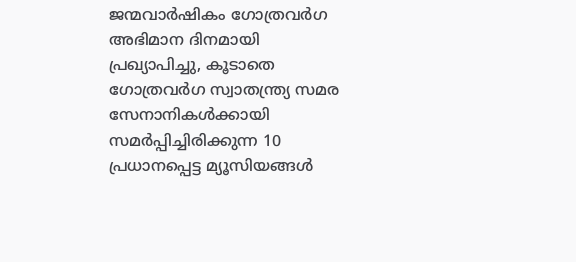ജന്മവാര്‍ഷികം ഗോത്രവര്‍ഗ അഭിമാന ദിനമായി പ്രഖ്യാപിച്ചു, കൂടാതെ ഗോത്രവര്‍ഗ സ്വാതന്ത്ര്യ സമര സേനാനികള്‍ക്കായി സമര്‍പ്പിച്ചിരിക്കുന്ന 10 പ്രധാനപ്പെട്ട മ്യൂസിയങ്ങള്‍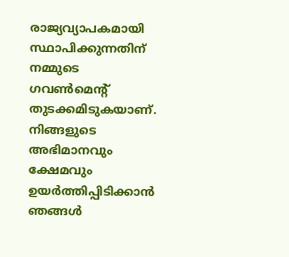രാജ്യവ്യാപകമായി സ്ഥാപിക്കുന്നതിന് നമ്മുടെ ഗവണ്‍മെന്റ് തുടക്കമിടുകയാണ്. നിങ്ങളുടെ അഭിമാനവും ക്ഷേമവും ഉയര്‍ത്തിപ്പിടിക്കാന്‍ ഞങ്ങള്‍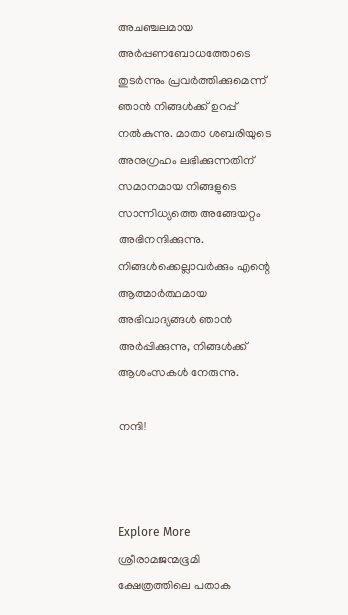അചഞ്ചലമായ അര്‍പ്പണബോധത്തോടെ തുടര്‍ന്നും പ്രവര്‍ത്തിക്കുമെന്ന് ഞാന്‍ നിങ്ങള്‍ക്ക് ഉറപ്പ് നല്‍കുന്നു. മാതാ ശബരിയുടെ അനുഗ്രഹം ലഭിക്കുന്നതിന് സമാനമായ നിങ്ങളുടെ സാന്നിധ്യത്തെ അങ്ങേയറ്റം അഭിനന്ദിക്കുന്നു. നിങ്ങള്‍ക്കെല്ലാവര്‍ക്കും എന്റെ ആത്മാര്‍ത്ഥമായ അഭിവാദ്യങ്ങള്‍ ഞാന്‍ അര്‍പ്പിക്കുന്നു, നിങ്ങള്‍ക്ക് ആശംസകള്‍ നേരുന്നു.

നന്ദി!



Explore More
ശ്രീരാമജന്മഭൂമി ക്ഷേത്രത്തിലെ പതാക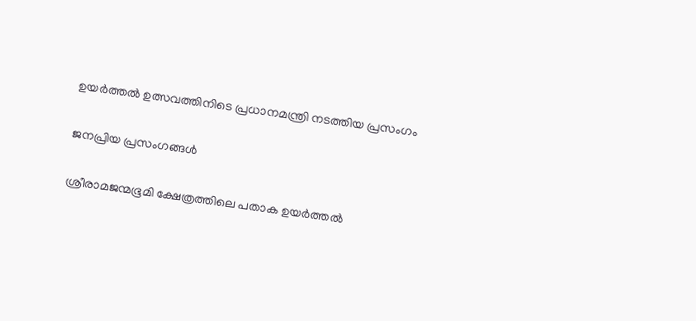ഉയർത്തൽ ഉത്സവത്തിനിടെ പ്രധാനമന്ത്രി നടത്തിയ പ്രസംഗം

ജനപ്രിയ പ്രസംഗങ്ങൾ

ശ്രീരാമജന്മഭൂമി ക്ഷേത്രത്തിലെ പതാക ഉയർത്തൽ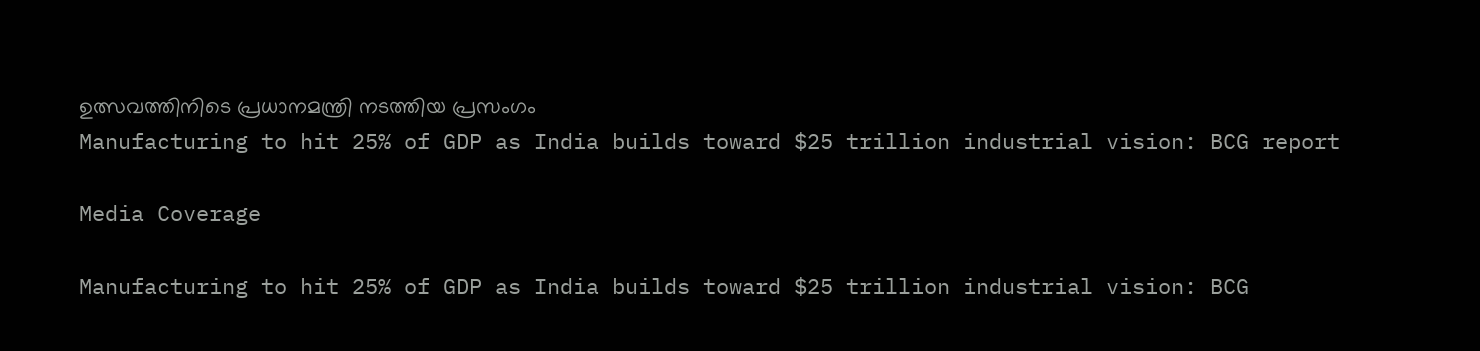ഉത്സവത്തിനിടെ പ്രധാനമന്ത്രി നടത്തിയ പ്രസംഗം
Manufacturing to hit 25% of GDP as India builds toward $25 trillion industrial vision: BCG report

Media Coverage

Manufacturing to hit 25% of GDP as India builds toward $25 trillion industrial vision: BCG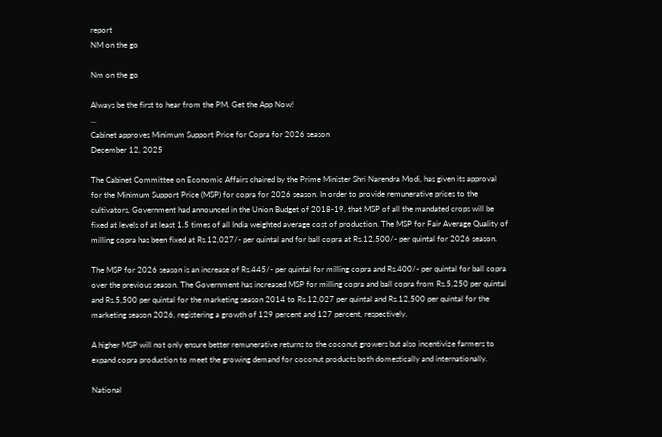report
NM on the go

Nm on the go

Always be the first to hear from the PM. Get the App Now!
...
Cabinet approves Minimum Support Price for Copra for 2026 season
December 12, 2025

The Cabinet Committee on Economic Affairs chaired by the Prime Minister Shri Narendra Modi, has given its approval for the Minimum Support Price (MSP) for copra for 2026 season. In order to provide remunerative prices to the cultivators, Government had announced in the Union Budget of 2018-19, that MSP of all the mandated crops will be fixed at levels of at least 1.5 times of all India weighted average cost of production. The MSP for Fair Average Quality of milling copra has been fixed at Rs.12,027/- per quintal and for ball copra at Rs.12,500/- per quintal for 2026 season.

The MSP for 2026 season is an increase of Rs.445/- per quintal for milling copra and Rs.400/- per quintal for ball copra over the previous season. The Government has increased MSP for milling copra and ball copra from Rs.5,250 per quintal and Rs.5,500 per quintal for the marketing season 2014 to Rs.12,027 per quintal and Rs.12,500 per quintal for the marketing season 2026, registering a growth of 129 percent and 127 percent, respectively.

A higher MSP will not only ensure better remunerative returns to the coconut growers but also incentivize farmers to expand copra production to meet the growing demand for coconut products both domestically and internationally.

National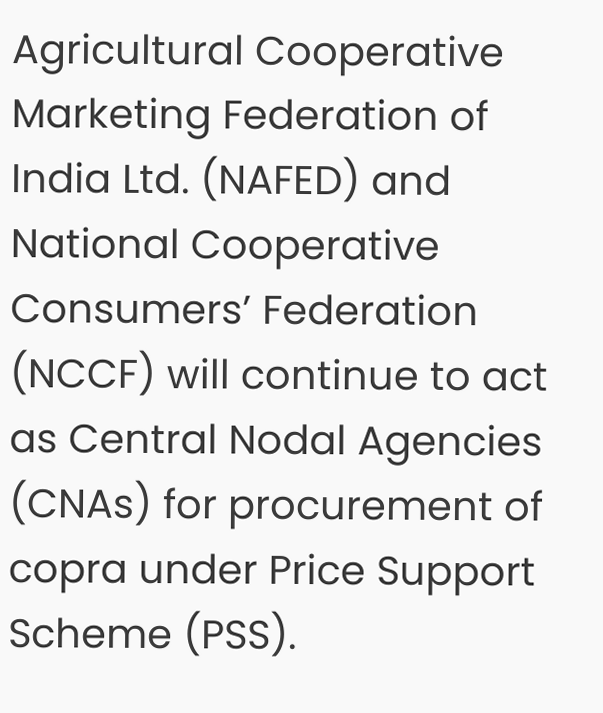Agricultural Cooperative Marketing Federation of India Ltd. (NAFED) and National Cooperative Consumers’ Federation (NCCF) will continue to act as Central Nodal Agencies (CNAs) for procurement of copra under Price Support Scheme (PSS).